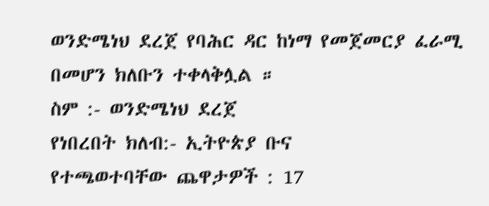ወንድሜነህ ደረጀ የባሕር ዳር ከነማ የመጀመርያ ፈራሚ በመሆን ክለቡን ተቀላቅሏል ።
ስም :- ወንድሜነህ ደረጀ
የነበረበት ክለብ:- ኢትዮጵያ ቡና
የተጫወተባቸው ጨዋታዎች : 17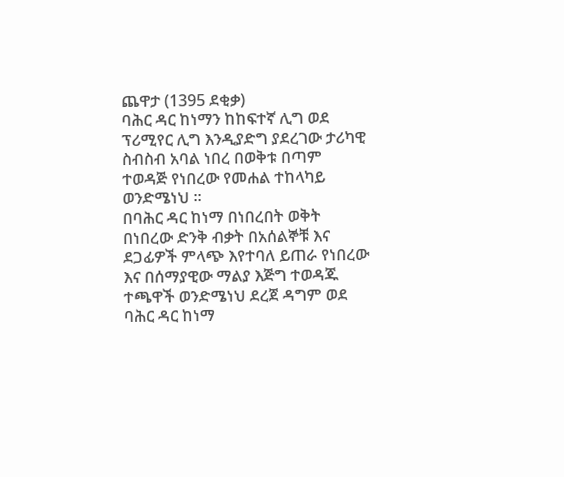ጨዋታ (1395 ደቂቃ)
ባሕር ዳር ከነማን ከከፍተኛ ሊግ ወደ ፕሪሚየር ሊግ እንዲያድግ ያደረገው ታሪካዊ ስብስብ አባል ነበረ በወቅቱ በጣም ተወዳጅ የነበረው የመሐል ተከላካይ ወንድሜነህ ።
በባሕር ዳር ከነማ በነበረበት ወቅት በነበረው ድንቅ ብቃት በአሰልኞቹ እና ደጋፊዎች ምላጭ እየተባለ ይጠራ የነበረው እና በሰማያዊው ማልያ እጅግ ተወዳጁ ተጫዋች ወንድሜነህ ደረጀ ዳግም ወደ ባሕር ዳር ከነማ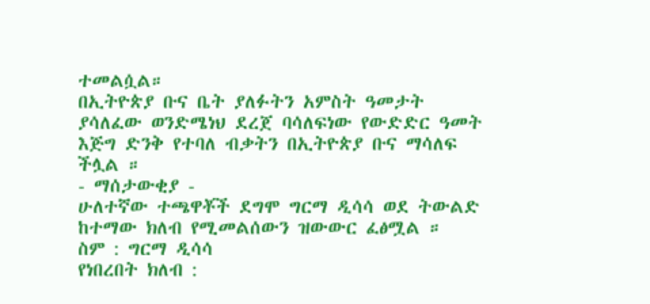ተመልሷል።
በኢትዮጵያ ቡና ቤት ያለፉትን አምስት ዓመታት ያሳለፈው ወንድሜነህ ደረጀ ባሳለፍነው የውድድር ዓመት እጅግ ድንቅ የተባለ ብቃትን በኢትዮጵያ ቡና ማሳለፍ ችሏል ።
- ማሰታውቂያ -
ሁለተኛው ተጫዋቾች ደግሞ ግርማ ዲሳሳ ወደ ትውልድ ከተማው ክለብ የሚመልሰውን ዝውውር ፈፅሟል ።
ስም : ግርማ ዲሳሳ
የነበረበት ክለብ :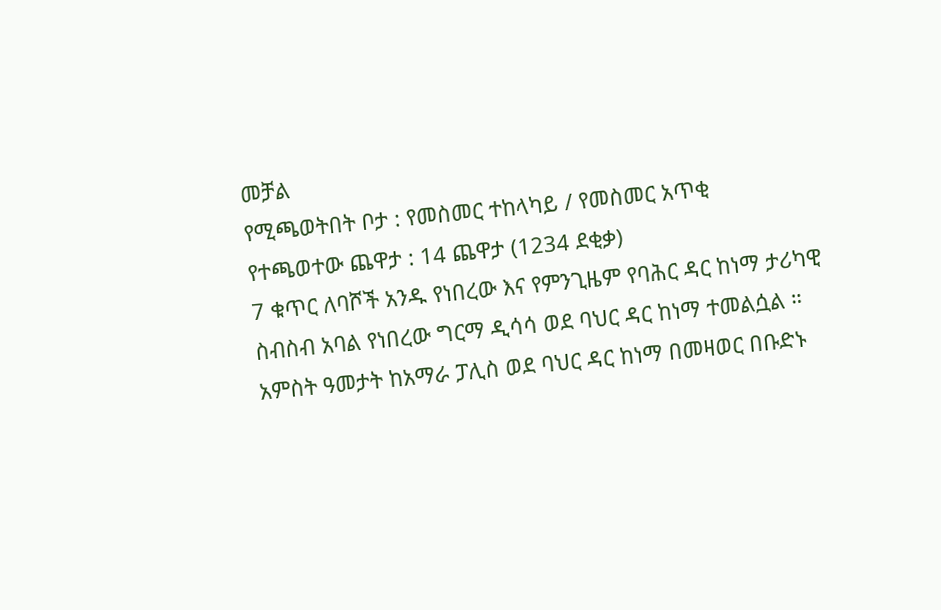መቻል
የሚጫወትበት ቦታ : የመስመር ተከላካይ / የመስመር አጥቂ
የተጫወተው ጨዋታ : 14 ጨዋታ (1234 ደቂቃ)
7 ቁጥር ለባሾች አንዱ የነበረው እና የምንጊዜም የባሕር ዳር ከነማ ታሪካዊ ስብስብ አባል የነበረው ግርማ ዲሳሳ ወደ ባህር ዳር ከነማ ተመልሷል ።
አምስት ዓመታት ከአማራ ፓሊስ ወደ ባህር ዳር ከነማ በመዛወር በቡድኑ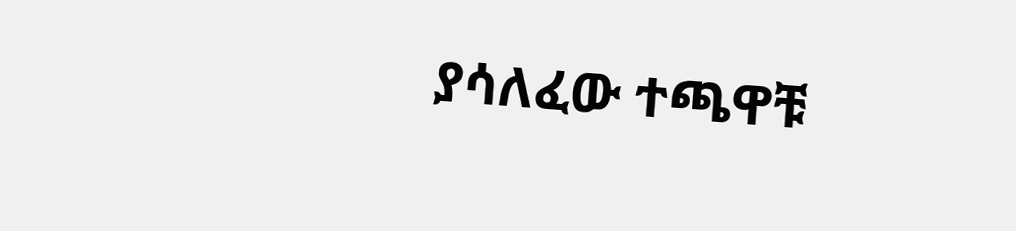ያሳለፈው ተጫዋቹ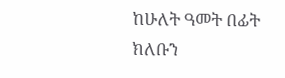ከሁለት ዓመት በፊት ክለቡን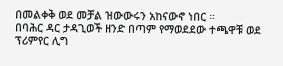በመልቀቅ ወደ መቻል ዝውውሩን አከናውኖ ነበር ።
በባሕር ዳር ታዳጊወች ዘንድ በጣም የማወደደው ተጫዋቹ ወደ ፕሪምየር ሊግ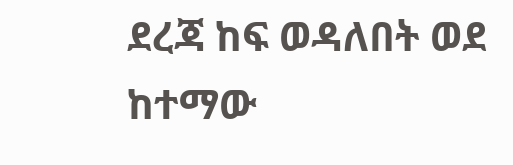ደረጃ ከፍ ወዳለበት ወደ ከተማው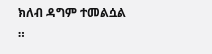ክለብ ዳግም ተመልሷል ።